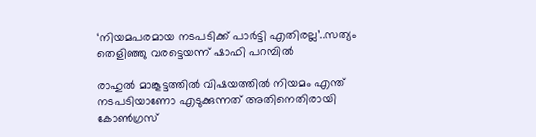‘നിയമപരമായ നടപടിക്ക് പാർട്ടി എതിരല്ല’..സത്യം തെളിഞ്ഞു വരട്ടെയന്ന് ഷാഫി പറമ്പിൽ

രാഹുൽ മാങ്കൂട്ടത്തിൽ വിഷയത്തിൽ നിയമം എന്ത് നടപടിയാണോ എടുക്കുന്നത് അതിനെതിരായി കോൺഗ്രസ്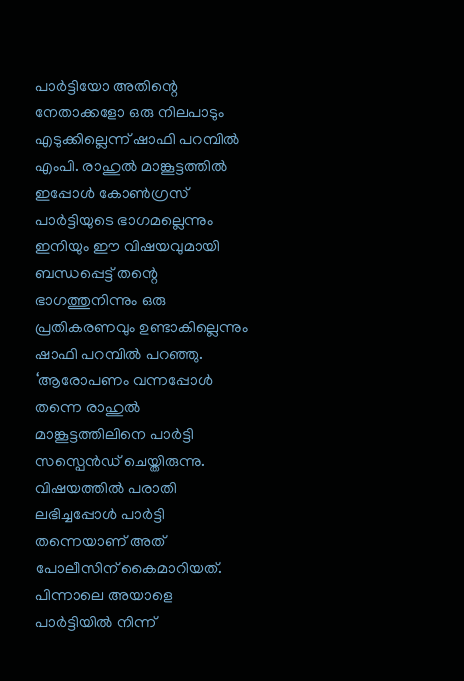പാർട്ടിയോ അതിന്റെ നേതാക്കളോ ഒരു നിലപാടും എടുക്കില്ലെന്ന് ഷാഫി പറമ്പിൽ എംപി. രാഹുൽ മാങ്കൂട്ടത്തിൽ ഇപ്പോൾ കോൺഗ്രസ് പാർട്ടിയുടെ ഭാഗമല്ലെന്നും ഇനിയും ഈ വിഷയവുമായി ബന്ധപ്പെട്ട് തന്റെ ഭാഗത്തുനിന്നും ഒരു പ്രതികരണവും ഉണ്ടാകില്ലെന്നും ഷാഫി പറമ്പിൽ പറഞ്ഞു.
‘ആരോപണം വന്നപ്പോൾ തന്നെ രാഹുൽ മാങ്കൂട്ടത്തിലിനെ പാർട്ടി സസ്പെൻഡ് ചെയ്തിരുന്നു. വിഷയത്തിൽ പരാതി ലഭിച്ചപ്പോൾ പാർട്ടി തന്നെയാണ് അത് പോലീസിന് കൈമാറിയത്. പിന്നാലെ അയാളെ പാർട്ടിയിൽ നിന്ന്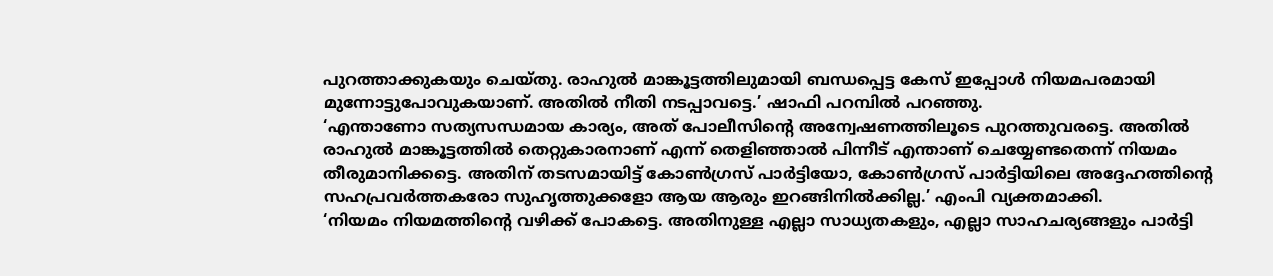പുറത്താക്കുകയും ചെയ്തു. രാഹുൽ മാങ്കൂട്ടത്തിലുമായി ബന്ധപ്പെട്ട കേസ് ഇപ്പോൾ നിയമപരമായി മുന്നോട്ടുപോവുകയാണ്. അതിൽ നീതി നടപ്പാവട്ടെ.’ ഷാഫി പറമ്പിൽ പറഞ്ഞു.
‘എന്താണോ സത്യസന്ധമായ കാര്യം, അത് പോലീസിന്റെ അന്വേഷണത്തിലൂടെ പുറത്തുവരട്ടെ. അതിൽ രാഹുൽ മാങ്കൂട്ടത്തിൽ തെറ്റുകാരനാണ് എന്ന് തെളിഞ്ഞാൽ പിന്നീട് എന്താണ് ചെയ്യേണ്ടതെന്ന് നിയമം തീരുമാനിക്കട്ടെ. അതിന് തടസമായിട്ട് കോൺഗ്രസ് പാർട്ടിയോ, കോൺഗ്രസ് പാർട്ടിയിലെ അദ്ദേഹത്തിന്റെ സഹപ്രവർത്തകരോ സുഹൃത്തുക്കളോ ആയ ആരും ഇറങ്ങിനിൽക്കില്ല.’ എംപി വ്യക്തമാക്കി.
‘നിയമം നിയമത്തിന്റെ വഴിക്ക് പോകട്ടെ. അതിനുള്ള എല്ലാ സാധ്യതകളും, എല്ലാ സാഹചര്യങ്ങളും പാർട്ടി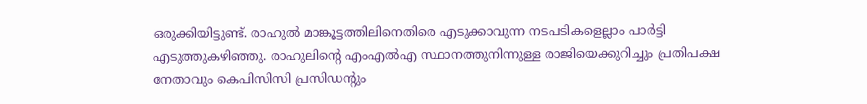ഒരുക്കിയിട്ടുണ്ട്. രാഹുൽ മാങ്കൂട്ടത്തിലിനെതിരെ എടുക്കാവുന്ന നടപടികളെല്ലാം പാർട്ടി എടുത്തുകഴിഞ്ഞു. രാഹുലിന്റെ എംഎൽഎ സ്ഥാനത്തുനിന്നുള്ള രാജിയെക്കുറിച്ചും പ്രതിപക്ഷ നേതാവും കെപിസിസി പ്രസിഡന്റും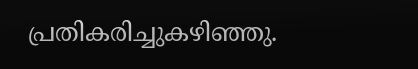പ്രതികരിച്ചുകഴിഞ്ഞു.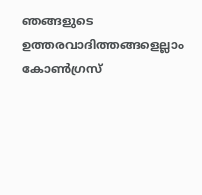ഞങ്ങളുടെ ഉത്തരവാദിത്തങ്ങളെല്ലാം കോൺഗ്രസ്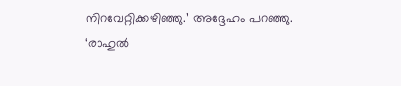നിറവേറ്റിക്കഴിഞ്ഞു.’ അദ്ദേഹം പറഞ്ഞു.
‘രാഹുൽ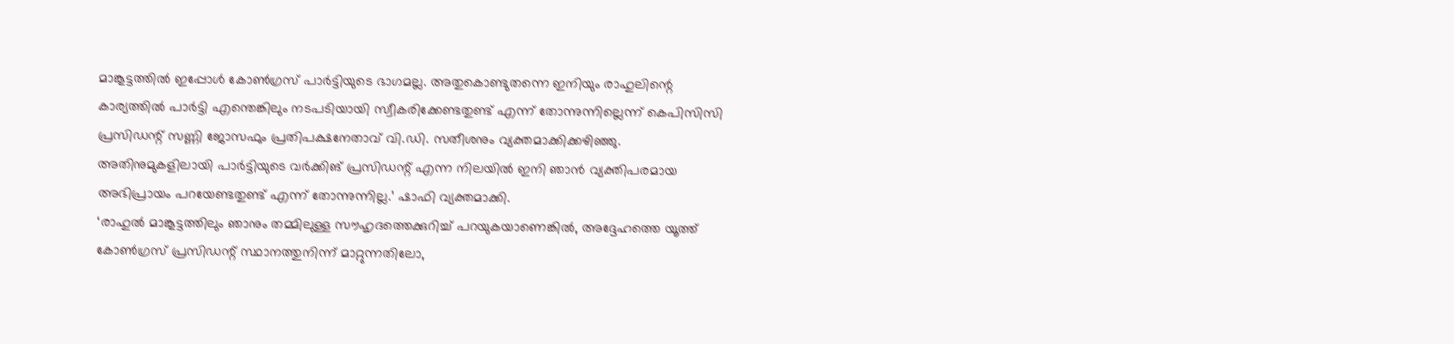മാങ്കൂട്ടത്തിൽ ഇപ്പോൾ കോൺഗ്രസ് പാർട്ടിയുടെ ഭാഗമല്ല. അതുകൊണ്ടുതന്നെ ഇനിയും രാഹുലിന്റെ കാര്യത്തിൽ പാർട്ടി എന്തെങ്കിലും നടപടിയായി സ്വീകരിക്കേണ്ടതുണ്ട് എന്ന് തോന്നുന്നില്ലെന്ന് കെപിസിസി പ്രസിഡന്റ് സണ്ണി ജോസഫും പ്രതിപക്ഷനേതാവ് വി.ഡി. സതീശനും വ്യക്തമാക്കിക്കഴിഞ്ഞു. അതിനുമുകളിലായി പാർട്ടിയുടെ വർക്കിങ് പ്രസിഡന്റ് എന്ന നിലയിൽ ഇനി ഞാൻ വ്യക്തിപരമായ അഭിപ്രായം പറയേണ്ടതുണ്ട് എന്ന് തോന്നുന്നില്ല.’ ഷാഫി വ്യക്തമാക്കി.
‘രാഹുൽ മാങ്കൂട്ടത്തിലും ഞാനും തമ്മിലുള്ള സൗഹൃദത്തെക്കുറിച്ച് പറയുകയാണെങ്കിൽ, അദ്ദേഹത്തെ യൂത്ത് കോൺഗ്രസ് പ്രസിഡന്റ് സ്ഥാനത്തുനിന്ന് മാറ്റുന്നതിലോ,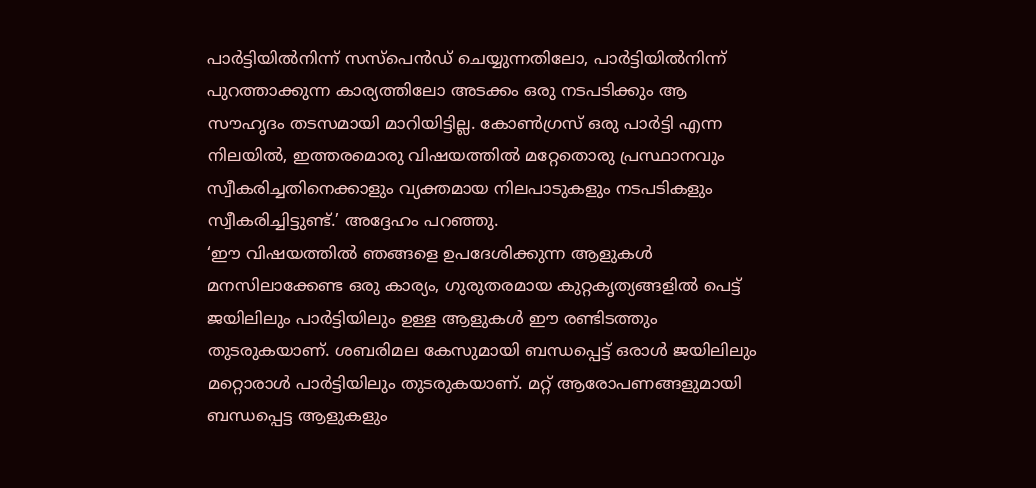പാർട്ടിയിൽനിന്ന് സസ്പെൻഡ് ചെയ്യുന്നതിലോ, പാർട്ടിയിൽനിന്ന് പുറത്താക്കുന്ന കാര്യത്തിലോ അടക്കം ഒരു നടപടിക്കും ആ സൗഹൃദം തടസമായി മാറിയിട്ടില്ല. കോൺഗ്രസ് ഒരു പാർട്ടി എന്ന നിലയിൽ, ഇത്തരമൊരു വിഷയത്തിൽ മറ്റേതൊരു പ്രസ്ഥാനവും സ്വീകരിച്ചതിനെക്കാളും വ്യക്തമായ നിലപാടുകളും നടപടികളും സ്വീകരിച്ചിട്ടുണ്ട്.’ അദ്ദേഹം പറഞ്ഞു.
‘ഈ വിഷയത്തിൽ ഞങ്ങളെ ഉപദേശിക്കുന്ന ആളുകൾ മനസിലാക്കേണ്ട ഒരു കാര്യം, ഗുരുതരമായ കുറ്റകൃത്യങ്ങളിൽ പെട്ട് ജയിലിലും പാർട്ടിയിലും ഉള്ള ആളുകൾ ഈ രണ്ടിടത്തും തുടരുകയാണ്. ശബരിമല കേസുമായി ബന്ധപ്പെട്ട് ഒരാൾ ജയിലിലും മറ്റൊരാൾ പാർട്ടിയിലും തുടരുകയാണ്. മറ്റ് ആരോപണങ്ങളുമായി ബന്ധപ്പെട്ട ആളുകളും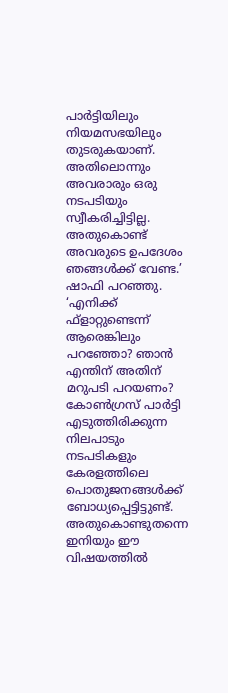പാർട്ടിയിലും നിയമസഭയിലും തുടരുകയാണ്. അതിലൊന്നും അവരാരും ഒരു നടപടിയും സ്വീകരിച്ചിട്ടില്ല. അതുകൊണ്ട് അവരുടെ ഉപദേശം ഞങ്ങൾക്ക് വേണ്ട.’ ഷാഫി പറഞ്ഞു.
‘എനിക്ക് ഫ്ളാറ്റുണ്ടെന്ന് ആരെങ്കിലും പറഞ്ഞോ? ഞാൻ എന്തിന് അതിന് മറുപടി പറയണം? കോൺഗ്രസ് പാർട്ടി എടുത്തിരിക്കുന്ന നിലപാടും നടപടികളും കേരളത്തിലെ പൊതുജനങ്ങൾക്ക് ബോധ്യപ്പെട്ടിട്ടുണ്ട്. അതുകൊണ്ടുതന്നെ ഇനിയും ഈ വിഷയത്തിൽ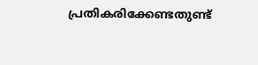പ്രതികരിക്കേണ്ടതുണ്ട്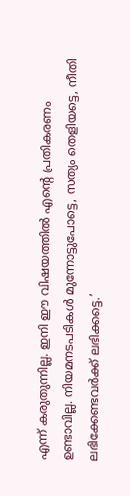എന്ന് കരുതുന്നില്ല. ഇനി ഈ വിഷയത്തിൽ എന്റെ പ്രതികരണം ഉണ്ടാവില്ല. നിയമനടപടികൾ മുന്നോട്ടുപോട്ടെ, സത്യം തെളിയട്ടെ, നീതി ലഭിക്കേണ്ടവർക്ക് ലഭിക്കട്ടെ.’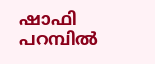ഷാഫി പറമ്പിൽ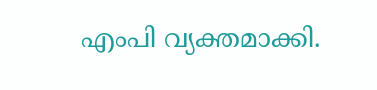എംപി വ്യക്തമാക്കി.